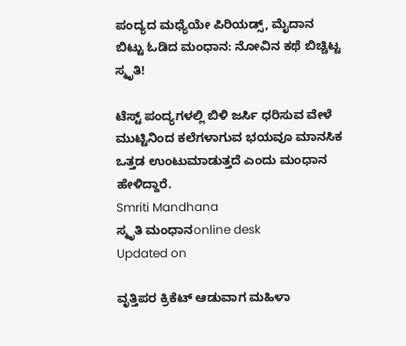ಪಂದ್ಯದ ಮಧ್ಯೆಯೇ ಪಿರಿಯಡ್ಸ್, ಮೈದಾನ ಬಿಟ್ಟು ಓಡಿದ ಮಂಧಾನ: ನೋವಿನ ಕಥೆ ಬಿಚ್ಚಿಟ್ಟ ಸ್ಮೃತಿ!

ಟೆಸ್ಟ್ ಪಂದ್ಯಗಳಲ್ಲಿ ಬಿಳಿ ಜರ್ಸಿ ಧರಿಸುವ ವೇಳೆ ಮುಟ್ಟಿನಿಂದ ಕಲೆಗಳಾಗುವ ಭಯವೂ ಮಾನಸಿಕ ಒತ್ತಡ ಉಂಟುಮಾಡುತ್ತದೆ ಎಂದು ಮಂಧಾನ ಹೇಳಿದ್ದಾರೆ.
Smriti Mandhana
ಸ್ಮೃತಿ ಮಂಧಾನonline desk
Updated on

ವೃತ್ತಿಪರ ಕ್ರಿಕೆಟ್ ಆಡುವಾಗ ಮಹಿಳಾ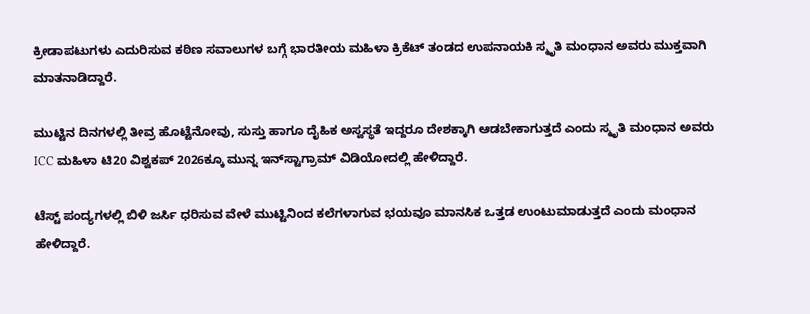ಕ್ರೀಡಾಪಟುಗಳು ಎದುರಿಸುವ ಕಠಿಣ ಸವಾಲುಗಳ ಬಗ್ಗೆ ಭಾರತೀಯ ಮಹಿಳಾ ಕ್ರಿಕೆಟ್ ತಂಡದ ಉಪನಾಯಕಿ ಸ್ಮೃತಿ ಮಂಧಾನ ಅವರು ಮುಕ್ತವಾಗಿ ಮಾತನಾಡಿದ್ದಾರೆ.

ಮುಟ್ಟಿನ ದಿನಗಳಲ್ಲಿ ತೀವ್ರ ಹೊಟ್ಟೆನೋವು, ಸುಸ್ತು ಹಾಗೂ ದೈಹಿಕ ಅಸ್ವಸ್ಥತೆ ಇದ್ದರೂ ದೇಶಕ್ಕಾಗಿ ಆಡಬೇಕಾಗುತ್ತದೆ ಎಂದು ಸ್ಮೃತಿ ಮಂಧಾನ ಅವರು ICC ಮಹಿಳಾ ಟಿ20 ವಿಶ್ವಕಪ್ 2026ಕ್ಕೂ ಮುನ್ನ ಇನ್‌ಸ್ಟಾಗ್ರಾಮ್ ವಿಡಿಯೋದಲ್ಲಿ ಹೇಳಿದ್ದಾರೆ.

ಟೆಸ್ಟ್ ಪಂದ್ಯಗಳಲ್ಲಿ ಬಿಳಿ ಜರ್ಸಿ ಧರಿಸುವ ವೇಳೆ ಮುಟ್ಟಿನಿಂದ ಕಲೆಗಳಾಗುವ ಭಯವೂ ಮಾನಸಿಕ ಒತ್ತಡ ಉಂಟುಮಾಡುತ್ತದೆ ಎಂದು ಮಂಧಾನ ಹೇಳಿದ್ದಾರೆ.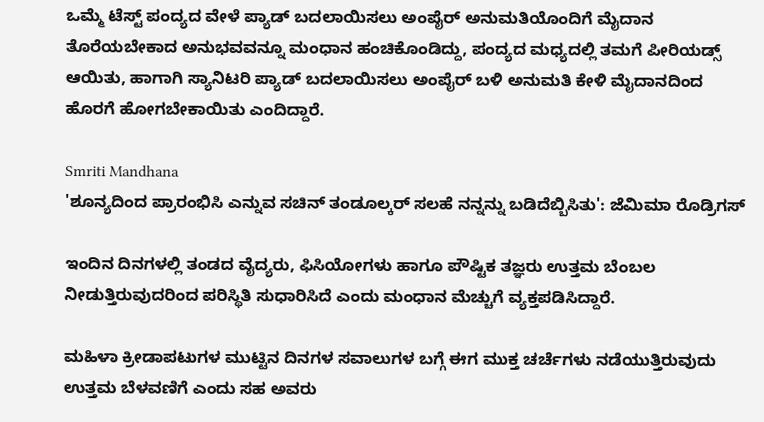ಒಮ್ಮೆ ಟೆಸ್ಟ್ ಪಂದ್ಯದ ವೇಳೆ ಪ್ಯಾಡ್ ಬದಲಾಯಿಸಲು ಅಂಪೈರ್ ಅನುಮತಿಯೊಂದಿಗೆ ಮೈದಾನ ತೊರೆಯಬೇಕಾದ ಅನುಭವವನ್ನೂ ಮಂಧಾನ ಹಂಚಿಕೊಂಡಿದ್ದು, ಪಂದ್ಯದ ಮಧ್ಯದಲ್ಲಿ ತಮಗೆ ಪೀರಿಯಡ್ಸ್ ಆಯಿತು, ಹಾಗಾಗಿ ಸ್ಯಾನಿಟರಿ ಪ್ಯಾಡ್ ಬದಲಾಯಿಸಲು ಅಂಪೈರ್ ಬಳಿ ಅನುಮತಿ ಕೇಳಿ ಮೈದಾನದಿಂದ ಹೊರಗೆ ಹೋಗಬೇಕಾಯಿತು ಎಂದಿದ್ದಾರೆ.

Smriti Mandhana
'ಶೂನ್ಯದಿಂದ ಪ್ರಾರಂಭಿಸಿ ಎನ್ನುವ ಸಚಿನ್ ತಂಡೂಲ್ಕರ್ ಸಲಹೆ ನನ್ನನ್ನು ಬಡಿದೆಬ್ಬಿಸಿತು': ಜೆಮಿಮಾ ರೊಡ್ರಿಗಸ್

ಇಂದಿನ ದಿನಗಳಲ್ಲಿ ತಂಡದ ವೈದ್ಯರು, ಫಿಸಿಯೋಗಳು ಹಾಗೂ ಪೌಷ್ಟಿಕ ತಜ್ಞರು ಉತ್ತಮ ಬೆಂಬಲ ನೀಡುತ್ತಿರುವುದರಿಂದ ಪರಿಸ್ಥಿತಿ ಸುಧಾರಿಸಿದೆ ಎಂದು ಮಂಧಾನ ಮೆಚ್ಚುಗೆ ವ್ಯಕ್ತಪಡಿಸಿದ್ದಾರೆ.

ಮಹಿಳಾ ಕ್ರೀಡಾಪಟುಗಳ ಮುಟ್ಟಿನ ದಿನಗಳ ಸವಾಲುಗಳ ಬಗ್ಗೆ ಈಗ ಮುಕ್ತ ಚರ್ಚೆಗಳು ನಡೆಯುತ್ತಿರುವುದು ಉತ್ತಮ ಬೆಳವಣಿಗೆ ಎಂದು ಸಹ ಅವರು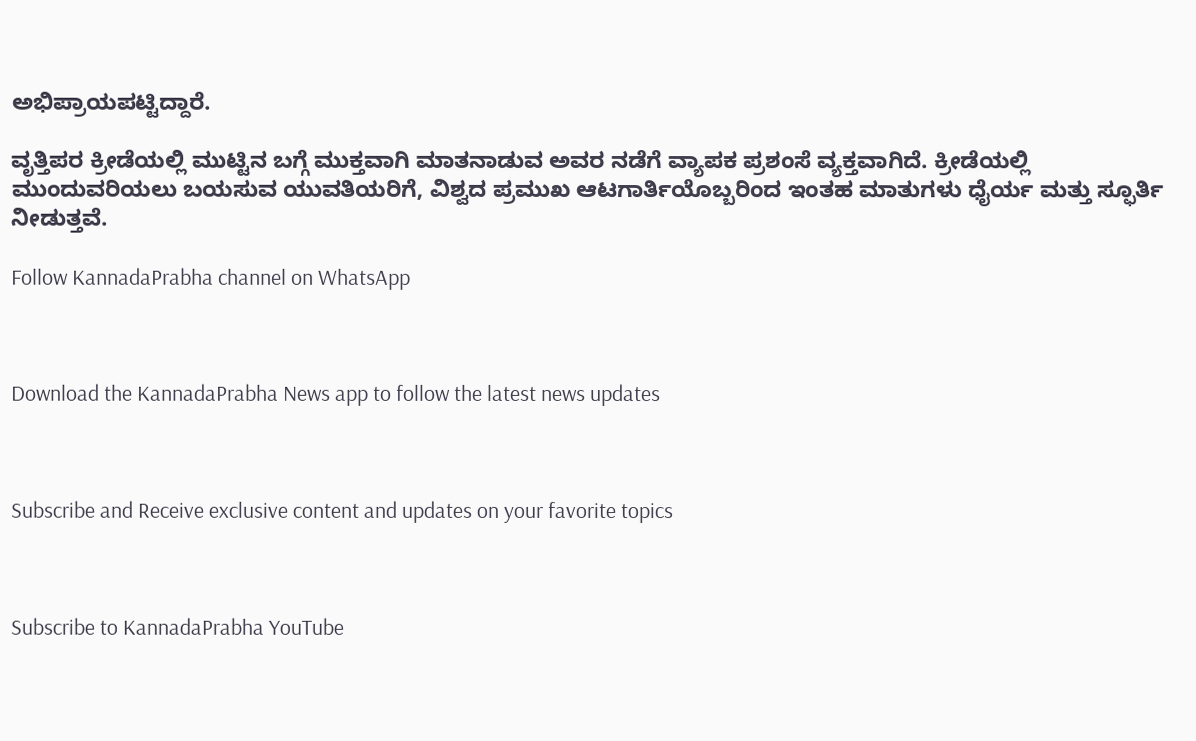ಅಭಿಪ್ರಾಯಪಟ್ಟಿದ್ದಾರೆ.

ವೃತ್ತಿಪರ ಕ್ರೀಡೆಯಲ್ಲಿ ಮುಟ್ಟಿನ ಬಗ್ಗೆ ಮುಕ್ತವಾಗಿ ಮಾತನಾಡುವ ಅವರ ನಡೆಗೆ ವ್ಯಾಪಕ ಪ್ರಶಂಸೆ ವ್ಯಕ್ತವಾಗಿದೆ. ಕ್ರೀಡೆಯಲ್ಲಿ ಮುಂದುವರಿಯಲು ಬಯಸುವ ಯುವತಿಯರಿಗೆ, ವಿಶ್ವದ ಪ್ರಮುಖ ಆಟಗಾರ್ತಿಯೊಬ್ಬರಿಂದ ಇಂತಹ ಮಾತುಗಳು ಧೈರ್ಯ ಮತ್ತು ಸ್ಫೂರ್ತಿ ನೀಡುತ್ತವೆ.

Follow KannadaPrabha channel on WhatsApp



Download the KannadaPrabha News app to follow the latest news updates



Subscribe and Receive exclusive content and updates on your favorite topics



Subscribe to KannadaPrabha YouTube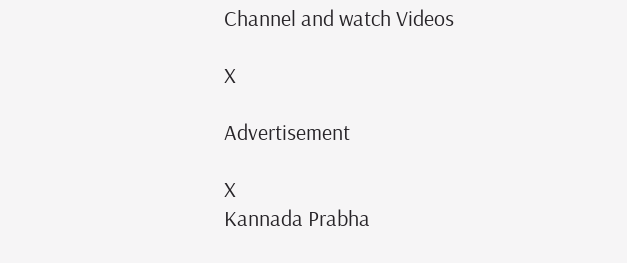Channel and watch Videos

X

Advertisement

X
Kannada Prabha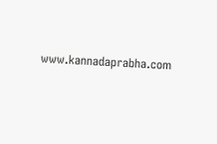www.kannadaprabha.com